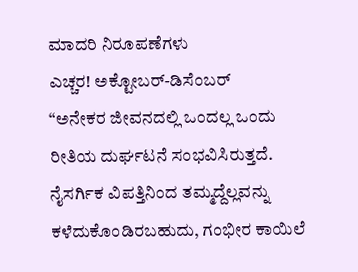ಮಾದರಿ ನಿರೂಪಣೆಗಳು
ಎಚ್ಚರ! ಅಕ್ಟೋಬರ್-ಡಿಸೆಂಬರ್
“ಅನೇಕರ ಜೀವನದಲ್ಲಿ ಒಂದಲ್ಲ ಒಂದು ರೀತಿಯ ದುರ್ಘಟನೆ ಸಂಭವಿಸಿರುತ್ತದೆ. ನೈಸರ್ಗಿಕ ವಿಪತ್ತಿನಿಂದ ತಮ್ಮದ್ದೆಲ್ಲವನ್ನು ಕಳೆದುಕೊಂಡಿರಬಹುದು, ಗಂಭೀರ ಕಾಯಿಲೆ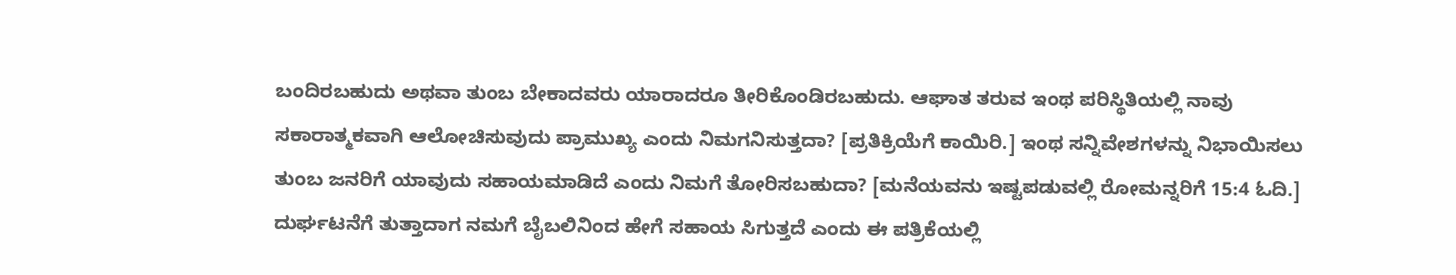ಬಂದಿರಬಹುದು ಅಥವಾ ತುಂಬ ಬೇಕಾದವರು ಯಾರಾದರೂ ತೀರಿಕೊಂಡಿರಬಹುದು. ಆಘಾತ ತರುವ ಇಂಥ ಪರಿಸ್ಥಿತಿಯಲ್ಲಿ ನಾವು ಸಕಾರಾತ್ಮಕವಾಗಿ ಆಲೋಚಿಸುವುದು ಪ್ರಾಮುಖ್ಯ ಎಂದು ನಿಮಗನಿಸುತ್ತದಾ? [ಪ್ರತಿಕ್ರಿಯೆಗೆ ಕಾಯಿರಿ.] ಇಂಥ ಸನ್ನಿವೇಶಗಳನ್ನು ನಿಭಾಯಿಸಲು ತುಂಬ ಜನರಿಗೆ ಯಾವುದು ಸಹಾಯಮಾಡಿದೆ ಎಂದು ನಿಮಗೆ ತೋರಿಸಬಹುದಾ? [ಮನೆಯವನು ಇಷ್ಟಪಡುವಲ್ಲಿ ರೋಮನ್ನರಿಗೆ 15:4 ಓದಿ.] ದುರ್ಘಟನೆಗೆ ತುತ್ತಾದಾಗ ನಮಗೆ ಬೈಬಲಿನಿಂದ ಹೇಗೆ ಸಹಾಯ ಸಿಗುತ್ತದೆ ಎಂದು ಈ ಪತ್ರಿಕೆಯಲ್ಲಿ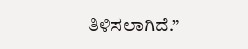ತಿಳಿಸಲಾಗಿದೆ.”